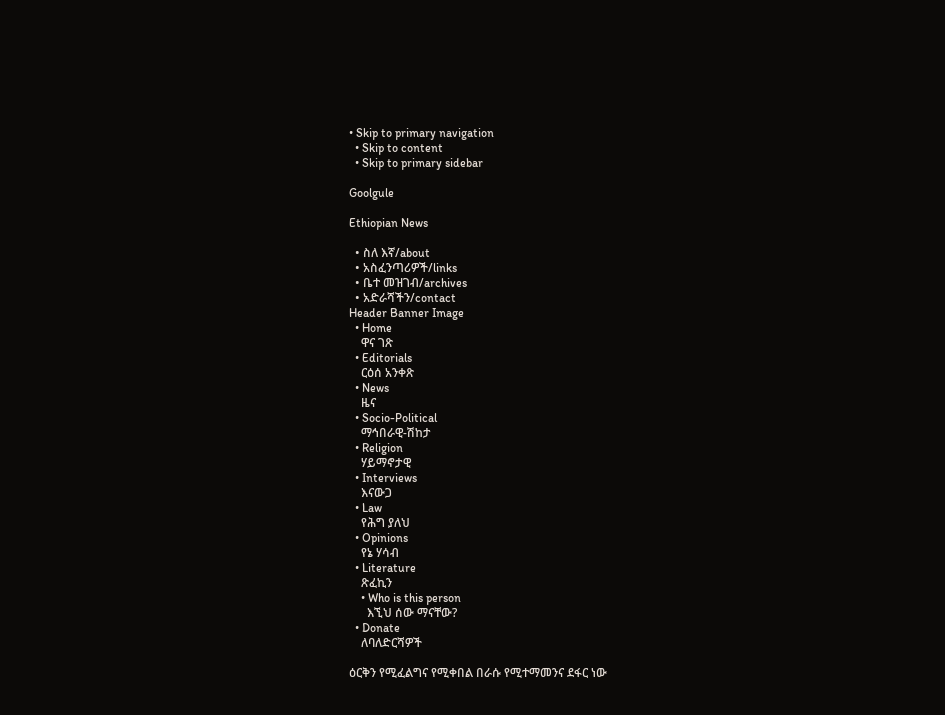• Skip to primary navigation
  • Skip to content
  • Skip to primary sidebar

Goolgule

Ethiopian News

  • ስለ እኛ/about
  • አስፈንጣሪዎች/links
  • ቤተ መዝገብ/archives
  • አድራሻችን/contact
Header Banner Image
  • Home
    ዋና ገጽ
  • Editorials
    ርዕሰ አንቀጽ
  • News
    ዜና
  • Socio-Political
    ማኅበራዊ-ሽከታ
  • Religion
    ሃይማኖታዊ
  • Interviews
    እናውጋ
  • Law
    የሕግ ያለህ
  • Opinions
    የኔ ሃሳብ
  • Literature
    ጽፈኪን
    • Who is this person
      እኚህ ሰው ማናቸው?
  • Donate
    ለባለድርሻዎች

ዕርቅን የሚፈልግና የሚቀበል በራሱ የሚተማመንና ደፋር ነው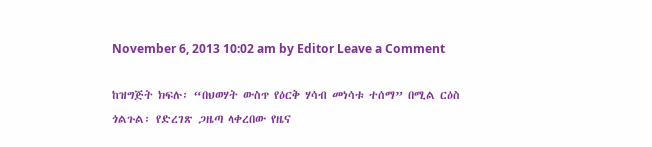November 6, 2013 10:02 am by Editor Leave a Comment

ከዝግጅት ክፍሉ፡ “በህወሃት ውስጥ የዕርቅ ሃሳብ መነሳቱ ተሰማ” በሚል ርዕስ ጎልጉል፡ የድረገጽ ጋዜጣ ላቀረበው የዜና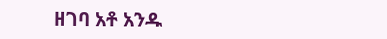ዘገባ አቶ አንዱ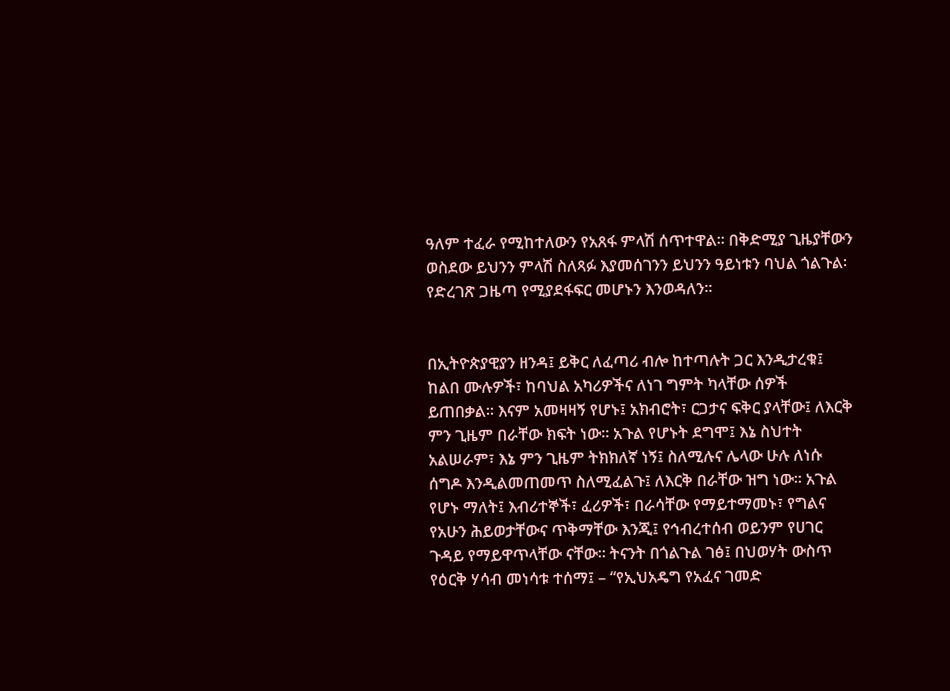ዓለም ተፈራ የሚከተለውን የአጸፋ ምላሽ ሰጥተዋል፡፡ በቅድሚያ ጊዜያቸውን ወስደው ይህንን ምላሽ ስለጻፉ እያመሰገንን ይህንን ዓይነቱን ባህል ጎልጉል፡ የድረገጽ ጋዜጣ የሚያደፋፍር መሆኑን እንወዳለን፡፡


በኢትዮጵያዊያን ዘንዳ፤ ይቅር ለፈጣሪ ብሎ ከተጣሉት ጋር እንዲታረቁ፤ ከልበ ሙሉዎች፣ ከባህል አካሪዎችና ለነገ ግምት ካላቸው ሰዎች ይጠበቃል። እናም አመዛዛኝ የሆኑ፤ አክብሮት፣ ርጋታና ፍቅር ያላቸው፤ ለእርቅ ምን ጊዜም በራቸው ክፍት ነው። አጉል የሆኑት ደግሞ፤ እኔ ስህተት አልሠራም፣ እኔ ምን ጊዜም ትክክለኛ ነኝ፤ ስለሚሉና ሌላው ሁሉ ለነሱ ሰግዶ እንዲልመጠመጥ ስለሚፈልጉ፤ ለእርቅ በራቸው ዝግ ነው። አጉል የሆኑ ማለት፤ እብሪተኞች፣ ፈሪዎች፣ በራሳቸው የማይተማመኑ፣ የግልና የአሁን ሕይወታቸውና ጥቅማቸው እንጂ፤ የኅብረተሰብ ወይንም የሀገር ጉዳይ የማይዋጥላቸው ናቸው። ትናንት በጎልጉል ገፅ፤ በህወሃት ውስጥ የዕርቅ ሃሳብ መነሳቱ ተሰማ፤ – “የኢህአዴግ የአፈና ገመድ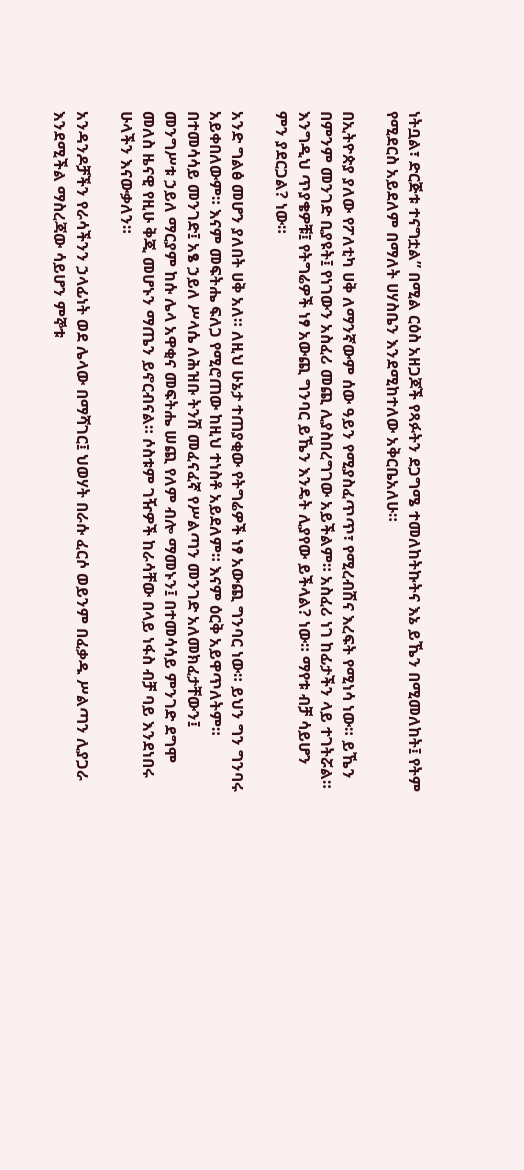ነትቧል፣ ድርጅቱ ተናግቷል” በሚል ርዕስ አዘጋጆች የጻፉትን ደጋግሜ ተመለከትኩትና እኔ ይኼን በሚመለከት፤ የትም የሚደርስ አይደለም በማለት ሀሃስቤን እንደሚከተለው አቅርቤአለሁ።

በኢትዮጵያ ያለው የፖለቲካ ሀቅ ለማንኛውም ሰው ዓይን የሚያስፈጥጥ፣ የሚረብሽና እረፍት የሚነሳ ነው። ይኼን በምንም መንገድ ቢያዩት፤ የነገውን አስፈሪ መጪ ሊያስበረግገው አይችልም። አስፈሪ ነገ ከፊታችን ላይ ተገትሯል። እንግዲህ ጥያቄዎቹ፤ የትግሬዎች ነፃ አውጪ ግንባር ይኼን እንዴት ሊያየው ይችላል? ነው። ማየቱ ብቻ ሳይሆን ምን ያደርጋል? ነው።

አንድ ግልፅ መሆን ያለበት ሀቅ አለ። ለዚህ ሁኔታ ተጠያቂው የትግሬዎች ነፃ አውጪ ግንባር ነው። ይህን ግን ግንባሩ አይቀበለውም። እናም መፍትሔ ፍለጋ የሚሮጠው ከዚህ ተነስቶ አይደለም። እናም ዕርቅ አይዋጥለትም። በተመሳሳይ መንገድ፤ አፄ ኃይለ ሥላሴ ለሕዝቡ ትንሽ መፈናፈኛ የሥልጣን መንገድ አለመክፈታቸውን፤ መንግሥቱ ኃይለ ማርያም ከሱ ሌላ አዋቂና መፍትሔ ሠጪ የለም ብሎ ማመኑን፤ በተመሳሳይ ምንገድ ደግሞ መለስ ዜናዊ የዚሁ ቅጂ መሆኑን ማጤን ይኖርብናል። ሶስቱም ገዥዎች ከራሳቸው በላይ ነፋስ ብቻ ባይ እንደነበሩ ሁላችን እናውቃለን።

አንዳንዶቻችን የራሳችንን ኃላፊነት ወደ ሌላው በማሻገር፤ ህወሃት በራሱ ፈርሶ ወይንም በፈቃዱ ሥልጣን ሊያጋራ እንደሚችል ማስረጃው ሳይሆን ምኞቱ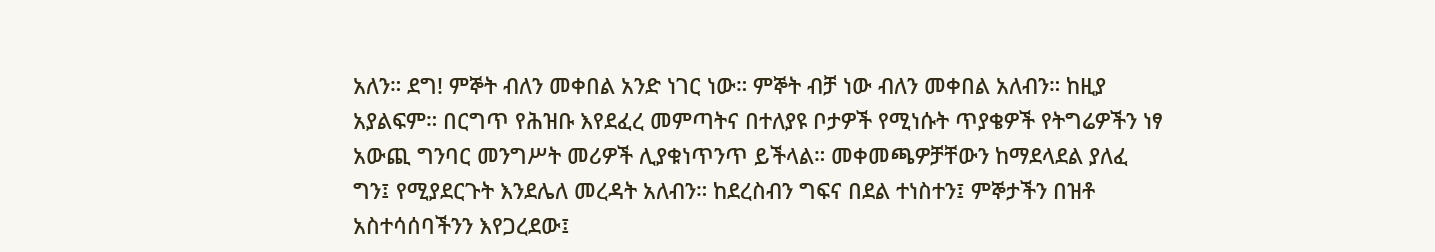አለን። ደግ! ምኞት ብለን መቀበል አንድ ነገር ነው። ምኞት ብቻ ነው ብለን መቀበል አለብን። ከዚያ አያልፍም። በርግጥ የሕዝቡ እየደፈረ መምጣትና በተለያዩ ቦታዎች የሚነሱት ጥያቄዎች የትግሬዎችን ነፃ አውጪ ግንባር መንግሥት መሪዎች ሊያቁነጥንጥ ይችላል። መቀመጫዎቻቸውን ከማደላደል ያለፈ ግን፤ የሚያደርጉት እንደሌለ መረዳት አለብን። ከደረስብን ግፍና በደል ተነስተን፤ ምኞታችን በዝቶ አስተሳሰባችንን እየጋረደው፤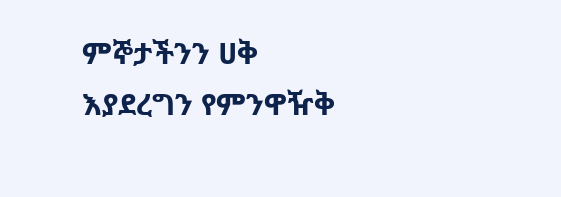ምኞታችንን ሀቅ እያደረግን የምንዋዥቅ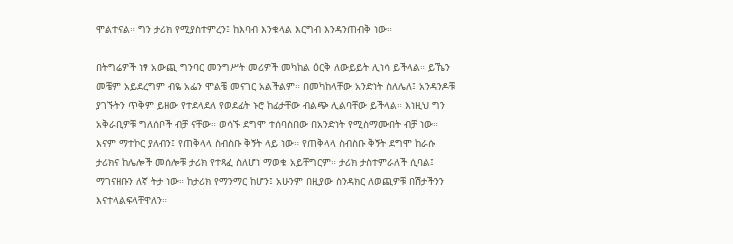ሞልተናል። ግን ታሪክ የሚያስተምረን፤ ከእባብ እንቁላል እርግብ እንዳንጠብቅ ነው።

በትግሬዎች ነፃ አውጪ ግንባር መንግሥት መሪዎች መካከል ዕርቅ ለውይይት ሊነሳ ይችላል። ይኼን መቼም አይደረግም ብዬ አፌን ሞልቼ መናገር አልችልም። በመካከላቸው አንድነት ስለሌለ፤ አንዳንዶቹ ያገኙትን ጥቅም ይዘው የተደላደለ የወደፊት ኑሮ ከፊታቸው ብልጭ ሊልባቸው ይችላል። እነዚህ ግን አቅራቢዎቹ ግለሰቦች ብቻ ናቸው። ወሳኙ ደግሞ ተሰባስበው በአንድነት የሚስማሙበት ብቻ ነው። እናም ማተኮር ያለብን፤ የጠቅላላ ስብስቡ ቅኝት ላይ ነው። የጠቅላላ ስብስቡ ቅኝት ደግሞ ከራሱ ታሪክና ከሌሎች መሰሎቹ ታሪክ የተጻፈ ስለሆነ ማወቁ አይቸግርም። ታሪክ ታስተምራለች ሲባል፤ ማገናዘቡን ለኛ ትታ ነው። ከታሪክ የማንማር ከሆን፤ አሁንም በዚያው ስንዳክር ለወጪዎቹ በሽታችንን እናተላልፍላቸዋለን።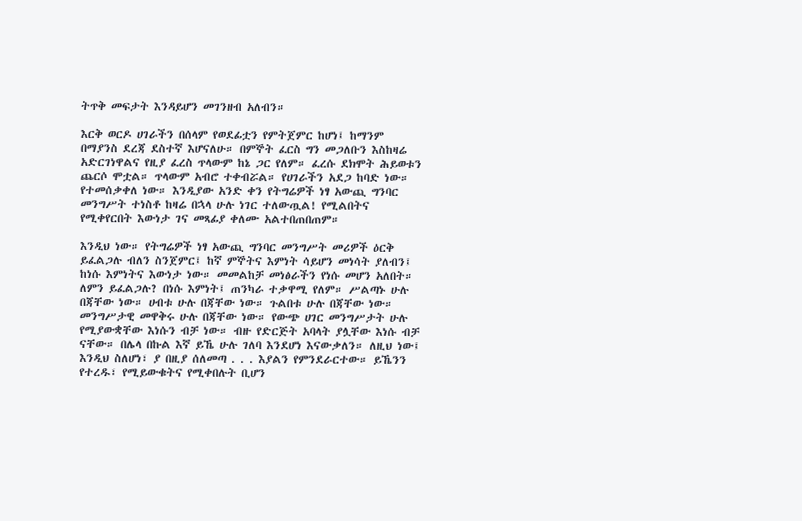ትጥቅ መፍታት እንዳይሆን መገንዘብ አለብን።

እርቅ ወርዶ ሀገራችን በሰላም የወደፊቷን የምትጀምር ከሆነ፤ ከማንም በማያንስ ደረጃ ደስተኛ እሆናለሁ። በምኞት ፈርስ ግን መጋለቡን እስከዛሬ አድርገነዋልና የዚያ ፈረስ ጥላውም ከኔ ጋር የለም። ፈረሱ ደክሞት ሕይወቱን ጨርሶ ሞቷል። ጥላውም አብሮ ተቀብሯል። የሀገራችን አደጋ ከባድ ነው። የተመሰቃቀለ ነው። እንዲያው አንድ ቀን የትግሬዎች ነፃ አውጪ ግንባር መንግሥት ተነስቶ ከዛሬ በኋላ ሁሉ ነገር ተለውጧል! የሚልበትና የሚቀየርበት እውነታ ገና መጻፊያ ቀለሙ አልተበጠበጠም።

እንዲህ ነው። የትግሬዎች ነፃ አውጪ ግንባር መንግሥት መሪዎች ዕርቅ ይፈልጋሉ ብለን ስንጀምር፤ ከኛ ምኞትና እምነት ሳይሆን መነሳት ያለብን፤ ከነሱ እምነትና እውነታ ነው። መመልከቻ መነፅራችን የነሱ መሆን አለበት። ለምን ይፈልጋሉ? በነሱ እምነት፤ ጠንካራ ተቃዋሚ የለም። ሥልጣኑ ሁሉ በጃቸው ነው። ሀብቱ ሁሉ በጃቸው ነው። ጉልበቱ ሁሉ በጃቸው ነው። መንግሥታዊ መዋቅሩ ሁሉ በጃቸው ነው። የውጭ ሀገር መንግሥታት ሁሉ የሚያውቋቸው እነሱን ብቻ ነው። ብዙ የድርጅት አባላት ያሏቸው እነሱ ብቻ ናቸው። በሌላ በኩል እኛ ይኼ ሁሉ ገለባ እንደሆነ እናውቃለን። ለዚህ ነው፤ እንዲህ ስለሆነ፣ ያ በዚያ ሰለመጣ . . . እያልን የምንደራርተው። ይኼንን የተረዱ፣ የሚይውቁትና የሚቀበሉት ቢሆን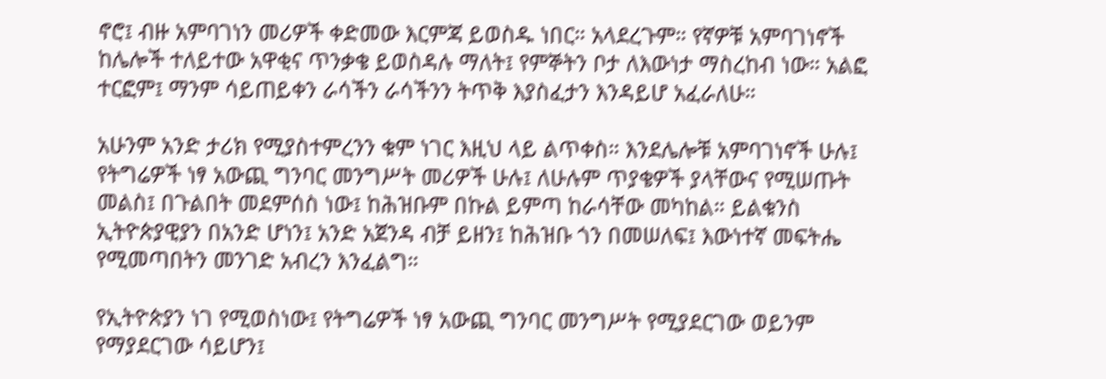ኖሮ፤ ብዙ አምባገነን መሪዎች ቀድመው እርምጃ ይወስዱ ነበር። አላደረጉም። የኛዎቹ አምባገነኖች ከሌሎች ተለይተው አዋቂና ጥንቃቄ ይወስዳሉ ማለት፤ የምኞትን ቦታ ለእውነታ ማስረከብ ነው። አልፎ ተርፎም፤ ማንም ሳይጠይቀን ራሳችን ራሳችንን ትጥቅ እያስፈታን እንዳይሆ አፈራለሁ።

አሁንም አንድ ታሪክ የሚያስተምረንን ቁም ነገር እዚህ ላይ ልጥቀስ። እንደሌሎቹ አምባገነኖች ሁሉ፤ የትግሬዎች ነፃ አውጪ ግንባር መንግሥት መሪዎች ሁሉ፤ ለሁሉም ጥያቄዎች ያላቸውና የሚሠጡት መልስ፤ በጉልበት መደምሰስ ነው፤ ከሕዝቡም በኩል ይምጣ ከራሳቸው መካከል። ይልቁንስ ኢትዮጵያዊያን በአንድ ሆነን፤ አንድ አጀንዳ ብቻ ይዘን፤ ከሕዝቡ ጎን በመሠለፍ፤ እውነተኛ መፍትሔ የሚመጣበትን መንገድ አብረን እንፈልግ።

የኢትዮጵያን ነገ የሚወስነው፤ የትግሬዎች ነፃ አውጪ ግንባር መንግሥት የሚያደርገው ወይንም የማያደርገው ሳይሆን፤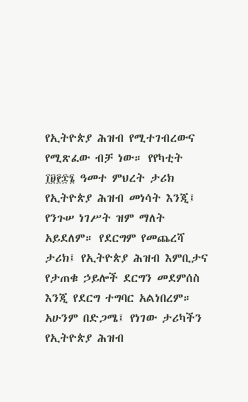የኢትዮጵያ ሕዝብ የሚተገብረውና የሚጽፈው ብቻ ነው። የየካቲት ፲፱፻፷፮ ዓመተ ምህረት ታሪክ የኢትዮጵያ ሕዝብ መነሳት እንጂ፤ የንጉሠ ነገሥት ዝም ማለት አይደለም። የደርግም የመጨረሻ ታሪክ፤ የኢትዮጵያ ሕዝብ እምቢታና የታጠቁ ኃይሎች ደርግን መደምሰስ እንጂ የደርግ ተግባር አልነበረም። አሁንም በድጋሜ፤ የነገው ታሪካችን የኢትዮጵያ ሕዝብ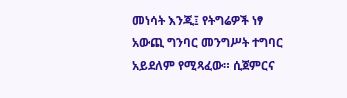መነሳት እንጂ፤ የትግሬዎች ነፃ አውጪ ግንባር መንግሥት ተግባር አይደለም የሚጻፈው። ሲጀምርና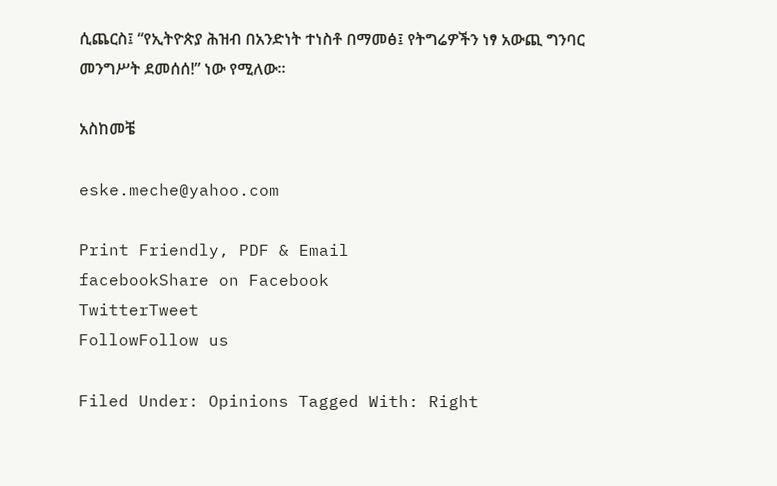ሲጨርስ፤ “የኢትዮጵያ ሕዝብ በአንድነት ተነስቶ በማመፅ፤ የትግሬዎችን ነፃ አውጪ ግንባር መንግሥት ደመሰሰ!” ነው የሚለው።

አስከመቼ

eske.meche@yahoo.com

Print Friendly, PDF & Email
facebookShare on Facebook
TwitterTweet
FollowFollow us

Filed Under: Opinions Tagged With: Right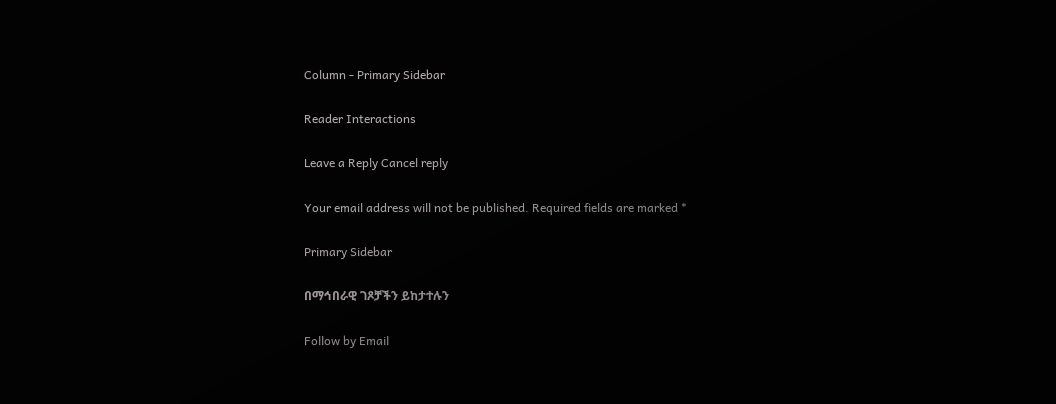Column - Primary Sidebar

Reader Interactions

Leave a Reply Cancel reply

Your email address will not be published. Required fields are marked *

Primary Sidebar

በማኅበራዊ ገጾቻችን ይከታተሉን

Follow by Email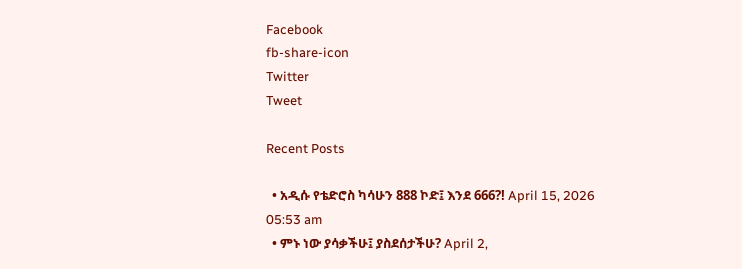Facebook
fb-share-icon
Twitter
Tweet

Recent Posts

  • አዲሱ የቴድሮስ ካሳሁን 888 ኮድ፤ እንደ 666?! April 15, 2026 05:53 am
  • ምኑ ነው ያሳቃችሁ፤ ያስደሰታችሁ? April 2,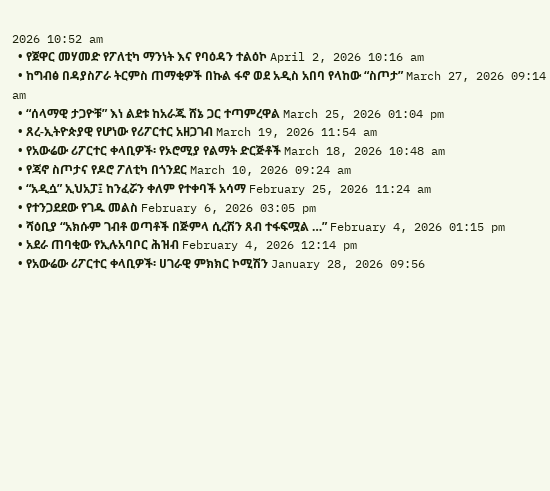2026 10:52 am
  • የጀዋር መሃመድ የፖለቲካ ማንነት እና የባዕዳን ተልዕኮ April 2, 2026 10:16 am
  • ከግብፅ በዳያስፖራ ትርምስ ጠማቂዎች በኩል ፋኖ ወደ አዲስ አበባ የላከው “ስጦታ” March 27, 2026 09:14 am
  • “ሰላማዊ ታጋዮቹ” እነ ልደቱ ከአራጁ ሸኔ ጋር ተጣምረዋል March 25, 2026 01:04 pm
  • ጸረ-ኢትዮጵያዊ የሆነው የሪፖርተር አዘጋገብ March 19, 2026 11:54 am
  • የአውሬው ሪፖርተር ቀላቢዎች፡ የኦሮሚያ የልማት ድርጅቶች March 18, 2026 10:48 am
  • የጃኖ ስጦታና የዶሮ ፖለቲካ በጎንደር March 10, 2026 09:24 am
  • “አዲሷ” ኢህአፓ፤ ከንፈሯን ቀለም የተቀባች አሳማ February 25, 2026 11:24 am
  • የተንጋደደው የገዱ መልስ February 6, 2026 03:05 pm
  • ሻዕቢያ “አክሱም ገብቶ ወጣቶች በጅምላ ሲረሽን ጸብ ተፋፍሟል …” February 4, 2026 01:15 pm
  • አደራ ጠባቂው የኢሉአባቦር ሕዝብ February 4, 2026 12:14 pm
  • የአውሬው ሪፖርተር ቀላቢዎች፡ ሀገራዊ ምክክር ኮሚሽን January 28, 2026 09:56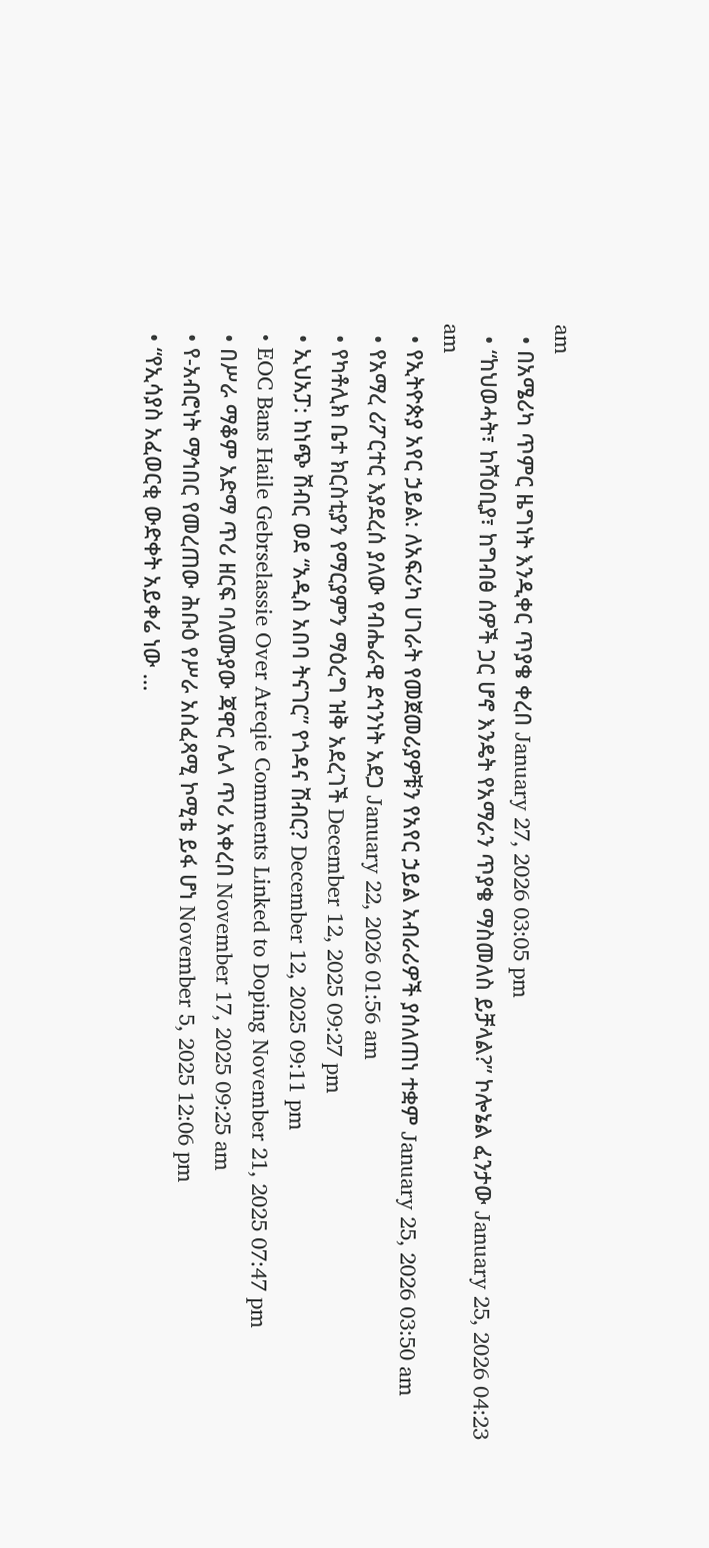am
  • በአሜሪካ ጥምር ዜግነት እንዲቀር ጥያቄ ቀረበ January 27, 2026 03:05 pm
  • “ከህወሓት፣ ከሻዕቢያ፣ ከግብፅ ሰዎች ጋር ሆኖ እንዴት የአማራን ጥያቄ ማስመለስ ይቻላል?” ኮሎኔል ፈንታው January 25, 2026 04:23 am
  • የኢትዮጵያ አየር ኃይል: ለአፍሪካ ሀገራት የመጀመሪያዎቹን የአየር ኃይል አብራሪዎች ያሰለጠነ ተቋም January 25, 2026 03:50 am
  • የአማረ ሪፖርተር እያደረሰ ያለው የብሔራዊ ደኅንነት አደጋ January 22, 2026 01:56 am
  • የካቶሊክ ቤተ ክርስቲያን የማርያምን ማዕረግ ዝቅ አደረገች December 12, 2025 09:27 pm
  • ኢህአፓ: ከነጭ ሽብር ወደ “አዲስ አበባ ትናገር” የጎዳና ሽብር? December 12, 2025 09:11 pm
  • EOC Bans Haile Gebrselassie Over Areqie Comments Linked to Doping November 21, 2025 07:47 pm
  • በሥራ ማቆም አድማ ጥሪ ዘርፍ ባለሙያው ጃዋር ሌላ ጥሪ አቀረበ November 17, 2025 09:25 am
  • የ-አብሮነት ማኅበር የመረጠው ሕቡዕ የሥራ አስፈጻሚ ኮሚቴ ይፋ ሆነ November 5, 2025 12:06 pm
  • “የኢሳያስ አፈወርቂ ውድቀት አይቀሬ ነው …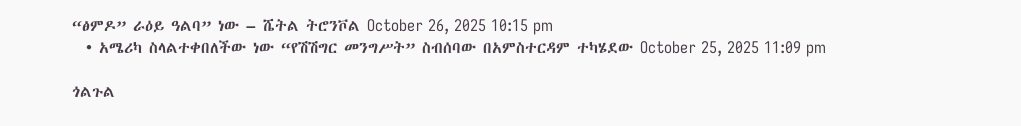“ፅምዶ” ራዕይ ዓልባ” ነው – ሼትል ትሮንቮል October 26, 2025 10:15 pm
  • አሜሪካ ስላልተቀበለችው ነው “የሽሽግር መንግሥት” ስብሰባው በአምስተርዳም ተካሄደው October 25, 2025 11:09 pm

ጎልጉል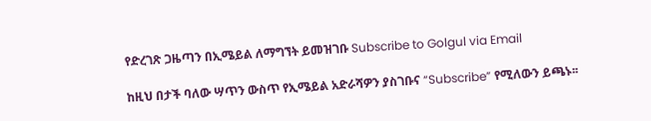የድረገጽ ጋዜጣን በኢሜይል ለማግኘት ይመዝገቡ Subscribe to Golgul via Email

ከዚህ በታች ባለው ሣጥን ውስጥ የኢሜይል አድራሻዎን ያስገቡና “Subscribe” የሚለውን ይጫኑ፡፡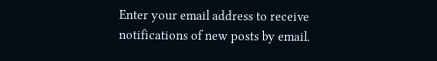Enter your email address to receive notifications of new posts by email.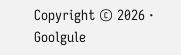Copyright © 2026 · Goolgule